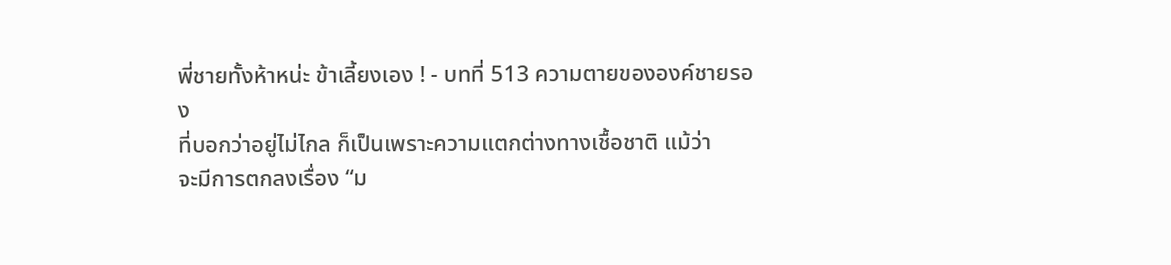พี่ชายทั้งห้าหน่ะ ข้าเลี้ยงเอง ! - บทที่ 513 ความตายขององค์ชายรอง
ที่บอกว่าอยู่ไม่ไกล ก็เป็นเพราะความแตกต่างทางเชื้อชาติ แม้ว่า
จะมีการตกลงเรื่อง “ม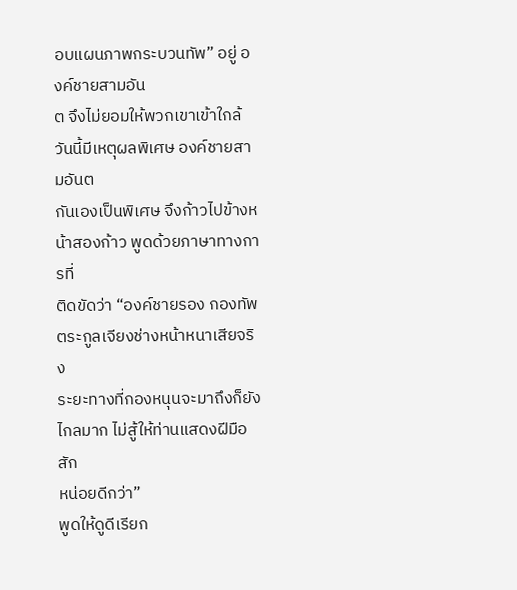อบแผนภาพกระบวนทัพ” อยู่ องค์ชายสามอัน
ต จึงไม่ยอมให้พวกเขาเข้าใกล้
วันนี้มีเหตุผลพิเศษ องค์ชายสามอันต
กันเองเป็นพิเศษ จึงก้าวไปข้างหน้าสองก้าว พูดด้วยภาษาทางการที่
ติดขัดว่า “องค์ชายรอง กองทัพตระกูลเจียงช่างหน้าหนาเสียจริง
ระยะทางที่กองหนุนจะมาถึงก็ยังไกลมาก ไม่สู้ให้ท่านแสดงฝีมือสัก
หน่อยดีกว่า”
พูดให้ดูดีเรียก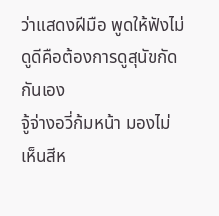ว่าแสดงฝีมือ พูดให้ฟังไม่ดูดีคือต้องการดูสุนัขกัด
กันเอง
จู้จ่างอวี่ก้มหน้า มองไม่เห็นสีห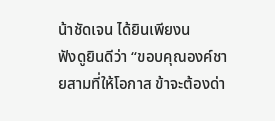น้าชัดเจน ได้ยินเพียงน
ฟังดูยินดีว่า “ขอบคุณองค์ชายสามที่ให้โอกาส ข้าจะต้องด่า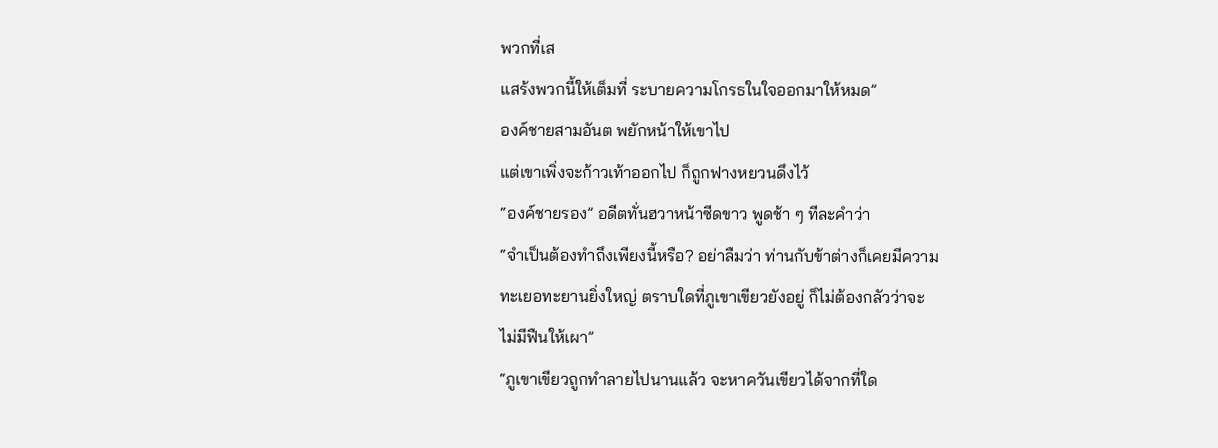พวกที่เส
แสร้งพวกนี้ให้เต็มที่ ระบายความโกรธในใจออกมาให้หมด”
องค์ชายสามอันต พยักหน้าให้เขาไป
แต่เขาเพิ่งจะก้าวเท้าออกไป ก็ถูกฟางหยวนดึงไว้
“องค์ชายรอง” อดีตทั่นฮวาหน้าซีดขาว พูดช้า ๆ ทีละคำว่า
“จำเป็นต้องทำถึงเพียงนี้หรือ? อย่าลืมว่า ท่านกับข้าต่างก็เคยมีความ
ทะเยอทะยานยิ่งใหญ่ ตราบใดที่ภูเขาเขียวยังอยู่ ก็ไม่ต้องกลัวว่าจะ
ไม่มีฟืนให้เผา”
“ภูเขาเขียวถูกทำลายไปนานแล้ว จะหาควันเขียวได้จากที่ใด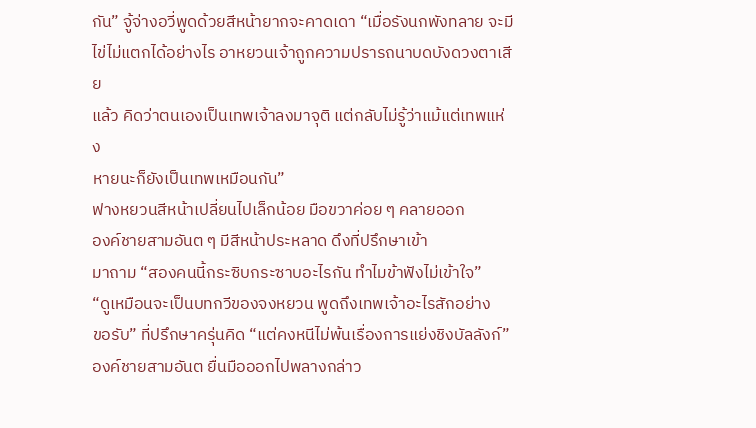กัน” จู้จ่างอวี่พูดด้วยสีหน้ายากจะคาดเดา “เมื่อรังนกพังทลาย จะมี
ไข่ไม่แตกได้อย่างไร อาหยวนเจ้าถูกความปรารถนาบดบังดวงตาเสีย
แล้ว คิดว่าตนเองเป็นเทพเจ้าลงมาจุติ แต่กลับไม่รู้ว่าแม้แต่เทพแห่ง
หายนะก็ยังเป็นเทพเหมือนกัน”
ฟางหยวนสีหน้าเปลี่ยนไปเล็กน้อย มือขวาค่อย ๆ คลายออก
องค์ชายสามอันต ๆ มีสีหน้าประหลาด ดึงที่ปรึกษาเข้า
มาถาม “สองคนนี้กระซิบกระซาบอะไรกัน ทำไมข้าฟังไม่เข้าใจ”
“ดูเหมือนจะเป็นบทกวีของจงหยวน พูดถึงเทพเจ้าอะไรสักอย่าง
ขอรับ” ที่ปรึกษาครุ่นคิด “แต่คงหนีไม่พ้นเรื่องการแย่งชิงบัลลังก์”
องค์ชายสามอันต ยื่นมือออกไปพลางกล่าว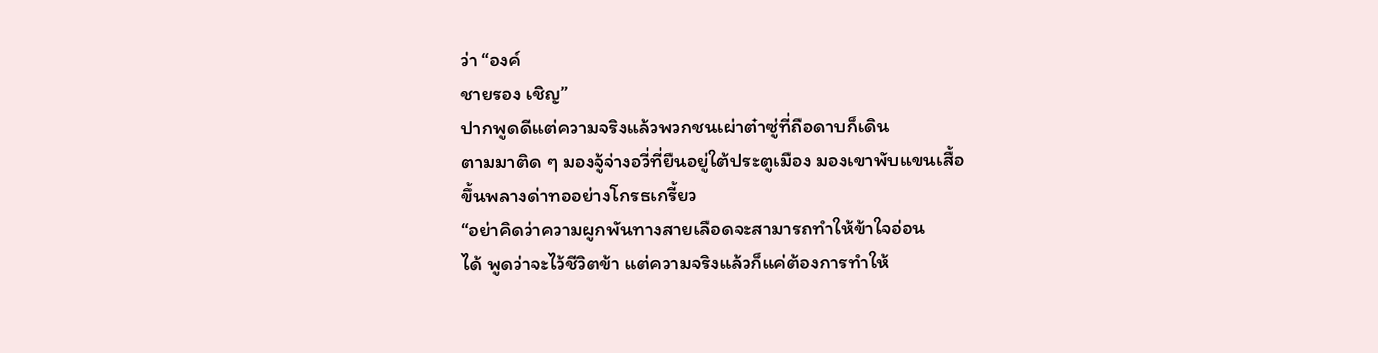ว่า “องค์
ชายรอง เชิญ”
ปากพูดดีแต่ความจริงแล้วพวกชนเผ่าต๋าซู่ที่ถือดาบก็เดิน
ตามมาติด ๆ มองจู้จ่างอวี่ที่ยืนอยู่ใต้ประตูเมือง มองเขาพับแขนเสื้อ
ขึ้นพลางด่าทออย่างโกรธเกรี้ยว
“อย่าคิดว่าความผูกพันทางสายเลือดจะสามารถทำให้ข้าใจอ่อน
ได้ พูดว่าจะไว้ชีวิตข้า แต่ความจริงแล้วก็แค่ต้องการทำให้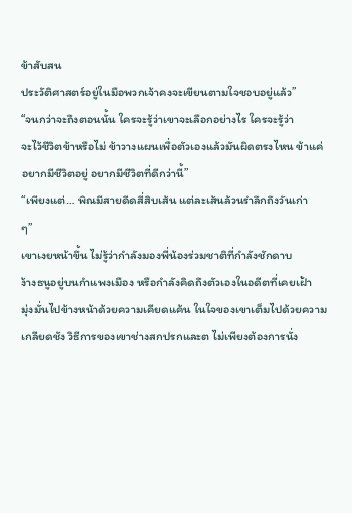ข้าสับสน
ประวัติศาสตร์อยู่ในมือพวกเจ้าคงจะเขียนตามใจชอบอยู่แล้ว”
“จนกว่าจะถึงตอนนั้น ใครจะรู้ว่าเขาจะเลือกอย่างไร ใครจะรู้ว่า
จะไว้ชีวิตข้าหรือไม่ ข้าวางแผนเพื่อตัวเองแล้วมันผิดตรงไหน ข้าแค่
อยากมีชีวิตอยู่ อยากมีชีวิตที่ดีกว่านี้”
“เพียงแต่… พิณมีสายดีดสี่สิบเส้น แต่ละเส้นล้วนรำลึกถึงวันเก่า
ๆ”
เขาเงยหน้าขึ้น ไม่รู้ว่ากำลังมองพี่น้องร่วมชาติที่กำลังชักดาบ
ง้างธนูอยู่บนกำแพงเมือง หรือกำลังคิดถึงตัวเองในอดีตที่เคยเฝ้า
มุ่งมั่นไปข้างหน้าด้วยความเคียดแค้น ในใจของเขาเต็มไปด้วยความ
เกลียดชัง วิธีการของเขาช่างสกปรกและต ไม่เพียงต้องการนั่ง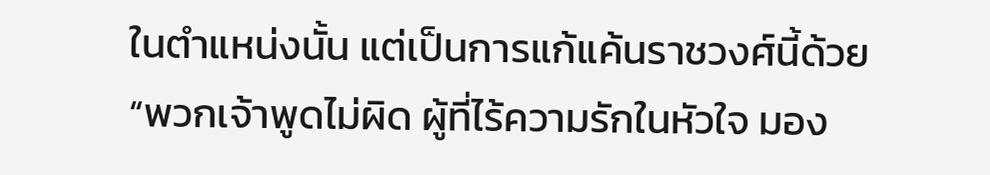ในตำแหน่งนั้น แต่เป็นการแก้แค้นราชวงศ์นี้ด้วย
“พวกเจ้าพูดไม่ผิด ผู้ที่ไร้ความรักในหัวใจ มอง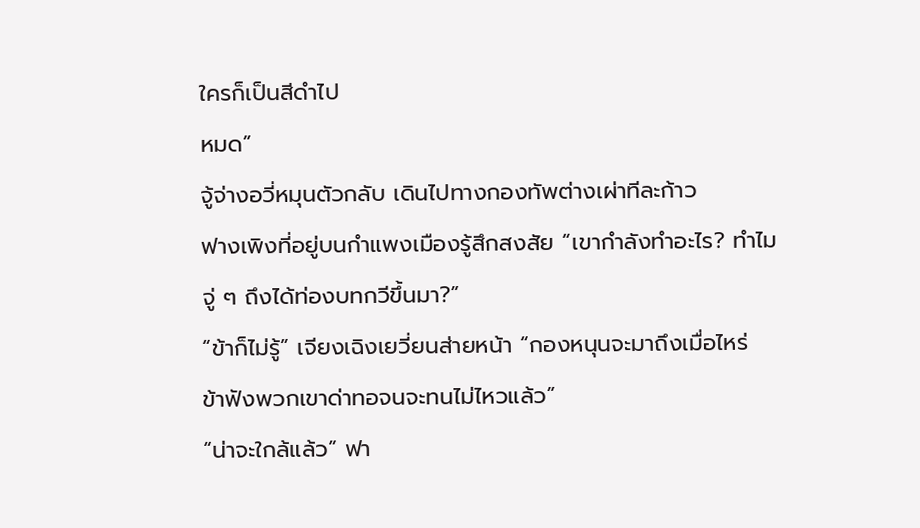ใครก็เป็นสีดำไป
หมด”
จู้จ่างอวี่หมุนตัวกลับ เดินไปทางกองทัพต่างเผ่าทีละก้าว
ฟางเพิงที่อยู่บนกำแพงเมืองรู้สึกสงสัย “เขากำลังทำอะไร? ทำไม
จู่ ๆ ถึงได้ท่องบทกวีขึ้นมา?”
“ข้าก็ไม่รู้” เจียงเฉิงเยวี่ยนส่ายหน้า “กองหนุนจะมาถึงเมื่อไหร่
ข้าฟังพวกเขาด่าทอจนจะทนไม่ไหวแล้ว”
“น่าจะใกล้แล้ว” ฟา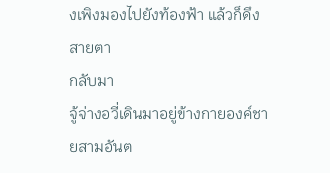งเพิงมองไปยังท้องฟ้า แล้วก็ดึงสายตา
กลับมา
จู้จ่างอวี่เดินมาอยู่ข้างกายองค์ชายสามอันต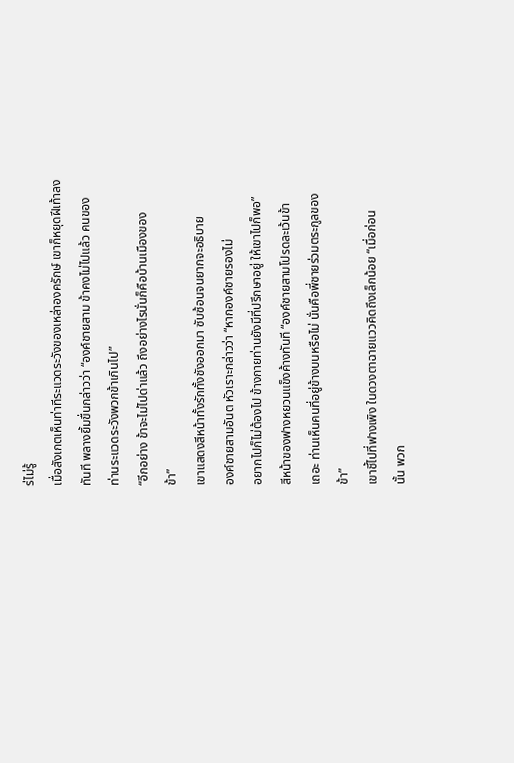ร่ไม่รู้
เมื่อสังเกตเห็นท่าทีระแวดระวังของเหล่าองครักษ์ เขาก็หยุดฝีเท้าลง
ทันที พลางยิ้มขื่นกล่าวว่า “องค์ชายสาม ข้าคงไม่ไปแล้ว คนของ
ท่านระแวดระวังพวกข้าเกินไป”
“อีกอย่าง ข้าจะไม่ไปด่าแล้ว ถึงอย่างไรนั่นก็คือบ้านเมืองของ
ข้า”
เขาแสดงสีหน้าทั้งรักทั้งชังออกมา ซับซ้อนจนยากจะอธิบาย
องค์ชายสามอันต หัวเราะกล่าวว่า “หากองค์ชายรองไม่
อยากไปก็ไม่ต้องไป ข้างกายท่านยังมีที่ปรึกษาอยู่ ให้เขาไปก็พอ”
สีหน้าของฟางหยวนแข็งค้างทันที “องค์ชายสามโปรดละเว้นข้า
เถอะ ท่านเห็นคนที่อยู่ข้างบนหรือไม่ นั่นคือพี่ชายร่วมตระกูลของ
ข้า”
เขาชี้ไปที่ฟางเพิง ในดวงตาฉายแววคิดถึงเล็กน้อย “เมื่อก่อน
นั้น พวก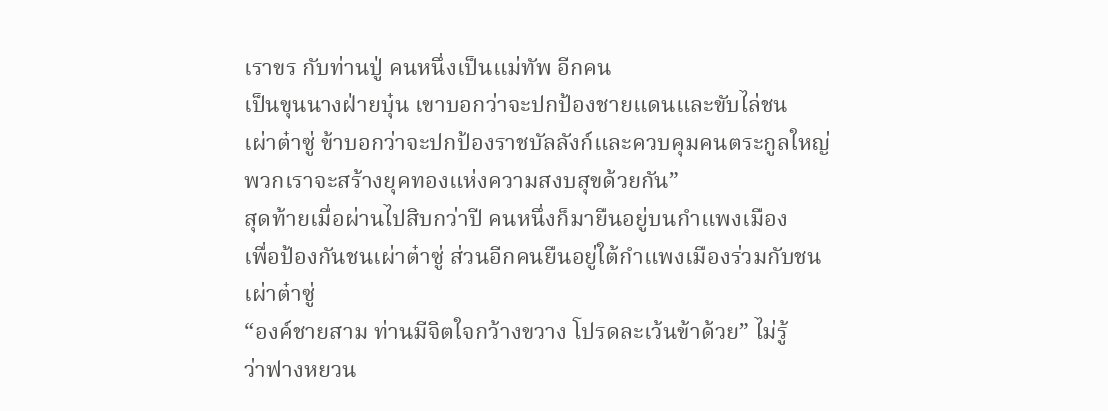เราขร กับท่านปู่ คนหนึ่งเป็นแม่ทัพ อีกคน
เป็นขุนนางฝ่ายบุ๋น เขาบอกว่าจะปกป้องชายแดนและขับไล่ชน
เผ่าต๋าซู่ ข้าบอกว่าจะปกป้องราชบัลลังก์และควบคุมคนตระกูลใหญ่
พวกเราจะสร้างยุคทองแห่งความสงบสุขด้วยกัน”
สุดท้ายเมื่อผ่านไปสิบกว่าปี คนหนึ่งก็มายืนอยู่บนกำแพงเมือง
เพื่อป้องกันชนเผ่าต๋าซู่ ส่วนอีกคนยืนอยู่ใต้กำแพงเมืองร่วมกับชน
เผ่าต๋าซู่
“องค์ชายสาม ท่านมีจิตใจกว้างขวาง โปรดละเว้นข้าด้วย” ไม่รู้
ว่าฟางหยวน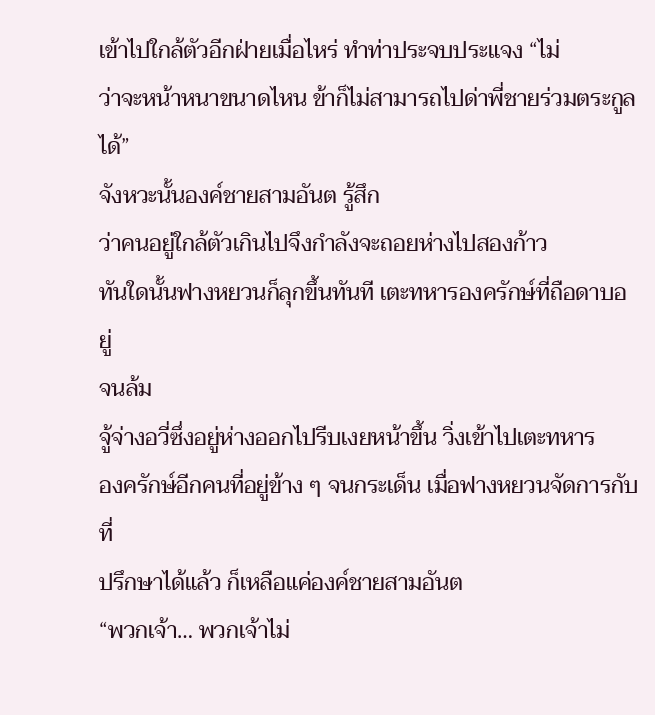เข้าไปใกล้ตัวอีกฝ่ายเมื่อไหร่ ทำท่าประจบประแจง “ไม่
ว่าจะหน้าหนาขนาดไหน ข้าก็ไม่สามารถไปด่าพี่ชายร่วมตระกูลได้”
จังหวะนั้นองค์ชายสามอันต รู้สึก
ว่าคนอยู่ใกล้ตัวเกินไปจึงกำลังจะถอยห่างไปสองก้าว
ทันใดนั้นฟางหยวนก็ลุกขึ้นทันที เตะทหารองครักษ์ที่ถือดาบอยู่
จนล้ม
จู้จ่างอวี่ซึ่งอยู่ห่างออกไปรีบเงยหน้าขึ้น วิ่งเข้าไปเตะทหาร
องครักษ์อีกคนที่อยู่ข้าง ๆ จนกระเด็น เมื่อฟางหยวนจัดการกับที่
ปรึกษาได้แล้ว ก็เหลือแค่องค์ชายสามอันต
“พวกเจ้า… พวกเจ้าไม่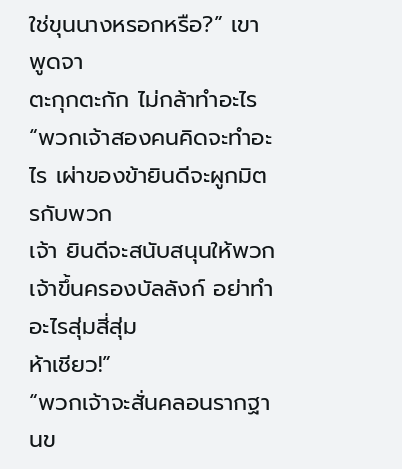ใช่ขุนนางหรอกหรือ?” เขาพูดจา
ตะกุกตะกัก ไม่กล้าทำอะไร
“พวกเจ้าสองคนคิดจะทำอะไร เผ่าของข้ายินดีจะผูกมิตรกับพวก
เจ้า ยินดีจะสนับสนุนให้พวกเจ้าขึ้นครองบัลลังก์ อย่าทำอะไรสุ่มสี่สุ่ม
ห้าเชียว!”
“พวกเจ้าจะสั่นคลอนรากฐานข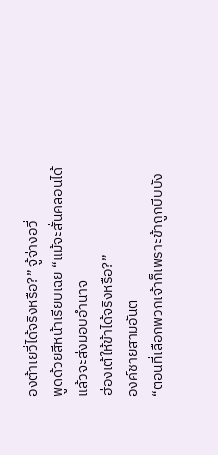องต้าเยวี่ได้จริงหรือ?” จู้จ่างอวี่
พูดด้วยสีหน้าเรียบเฉย “แม้จะสั่นคลอนได้ แล้วจะส่งมอบอำนาจ
ฮ่องเต้ให้ข้าได้จริงหรือ?”
องค์ชายสามอันต
“ตอนที่เลือกพวกเจ้าก็เพราะข้าถูกบีบบัง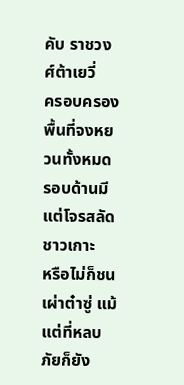คับ ราชวงศ์ต้าเยวี่
ครอบครองพื้นที่จงหยวนทั้งหมด รอบด้านมีแต่โจรสลัดชาวเกาะ
หรือไม่ก็ชนเผ่าต๋าซู่ แม้แต่ที่หลบภัยก็ยัง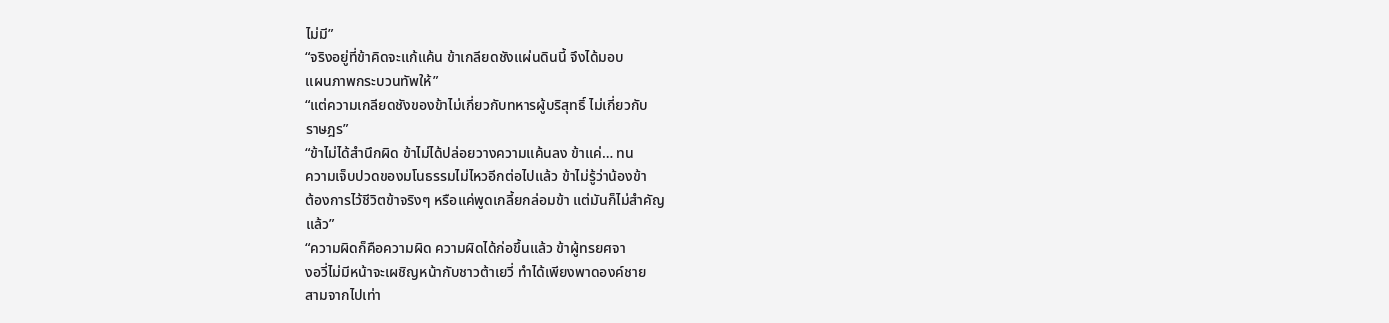ไม่มี”
“จริงอยู่ที่ข้าคิดจะแก้แค้น ข้าเกลียดชังแผ่นดินนี้ จึงได้มอบ
แผนภาพกระบวนทัพให้”
“แต่ความเกลียดชังของข้าไม่เกี่ยวกับทหารผู้บริสุทธิ์ ไม่เกี่ยวกับ
ราษฎร”
“ข้าไม่ได้สำนึกผิด ข้าไม่ได้ปล่อยวางความแค้นลง ข้าแค่… ทน
ความเจ็บปวดของมโนธรรมไม่ไหวอีกต่อไปแล้ว ข้าไม่รู้ว่าน้องข้า
ต้องการไว้ชีวิตข้าจริงๆ หรือแค่พูดเกลี้ยกล่อมข้า แต่มันก็ไม่สำคัญ
แล้ว”
“ความผิดก็คือความผิด ความผิดได้ก่อขึ้นแล้ว ข้าผู้ทรยศจา
งอวี่ไม่มีหน้าจะเผชิญหน้ากับชาวต้าเยวี่ ทำได้เพียงพาดองค์ชาย
สามจากไปเท่า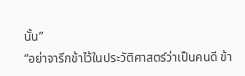นั้น”
“อย่าจารึกข้าไว้ในประวัติศาสตร์ว่าเป็นคนดี ข้า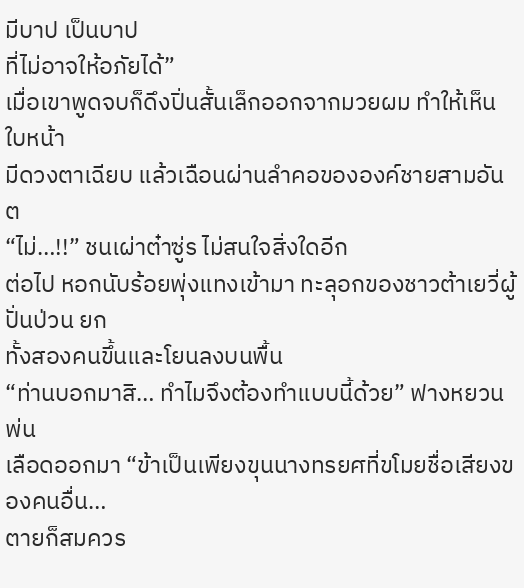มีบาป เป็นบาป
ที่ไม่อาจให้อภัยได้”
เมื่อเขาพูดจบก็ดึงปิ่นสั้นเล็กออกจากมวยผม ทำให้เห็นใบหน้า
มีดวงตาเฉียบ แล้วเฉือนผ่านลำคอขององค์ชายสามอันต
“ไม่…!!” ชนเผ่าต๋าซู่ร ไม่สนใจสิ่งใดอีก
ต่อไป หอกนับร้อยพุ่งแทงเข้ามา ทะลุอกของชาวต้าเยวี่ผู้ปั่นป่วน ยก
ทั้งสองคนขึ้นและโยนลงบนพื้น
“ท่านบอกมาสิ… ทำไมจึงต้องทำแบบนี้ด้วย” ฟางหยวนพ่น
เลือดออกมา “ข้าเป็นเพียงขุนนางทรยศที่ขโมยชื่อเสียงของคนอื่น…
ตายก็สมควร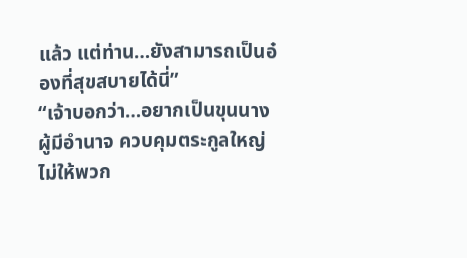แล้ว แต่ท่าน…ยังสามารถเป็นอ๋องที่สุขสบายได้นี่”
“เจ้าบอกว่า…อยากเป็นขุนนางผู้มีอำนาจ ควบคุมตระกูลใหญ่
ไม่ให้พวก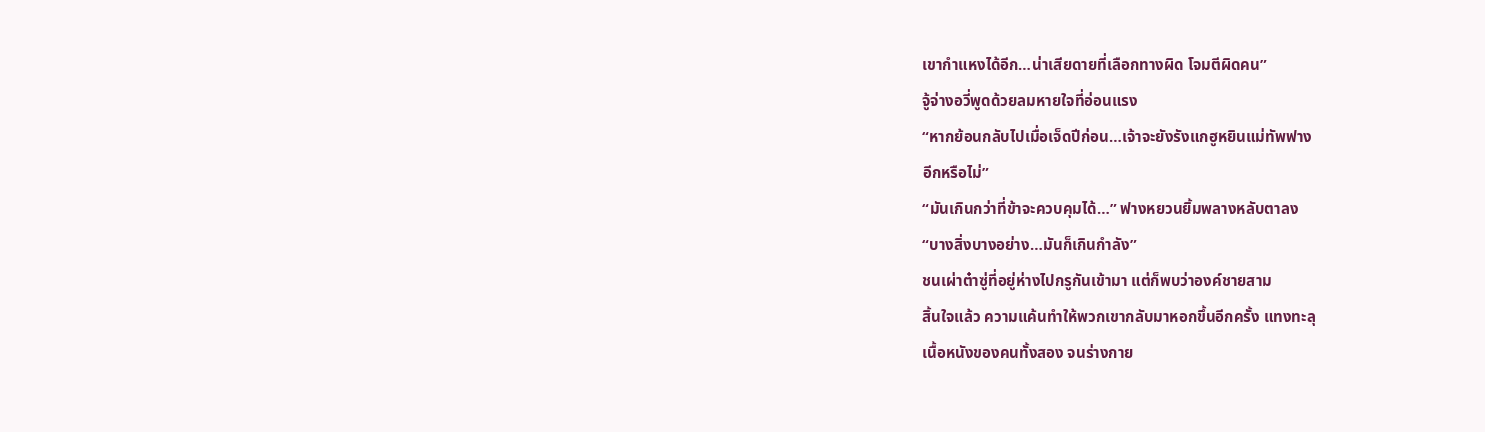เขากำแหงได้อีก…น่าเสียดายที่เลือกทางผิด โจมตีผิดคน”
จู้จ่างอวี่พูดด้วยลมหายใจที่อ่อนแรง
“หากย้อนกลับไปเมื่อเจ็ดปีก่อน…เจ้าจะยังรังแกฮูหยินแม่ทัพฟาง
อีกหรือไม่”
“มันเกินกว่าที่ข้าจะควบคุมได้…” ฟางหยวนยิ้มพลางหลับตาลง
“บางสิ่งบางอย่าง…มันก็เกินกำลัง”
ชนเผ่าต๋าซู่ที่อยู่ห่างไปกรูกันเข้ามา แต่ก็พบว่าองค์ชายสาม
สิ้นใจแล้ว ความแค้นทำให้พวกเขากลับมาหอกขึ้นอีกครั้ง แทงทะลุ
เนื้อหนังของคนทั้งสอง จนร่างกาย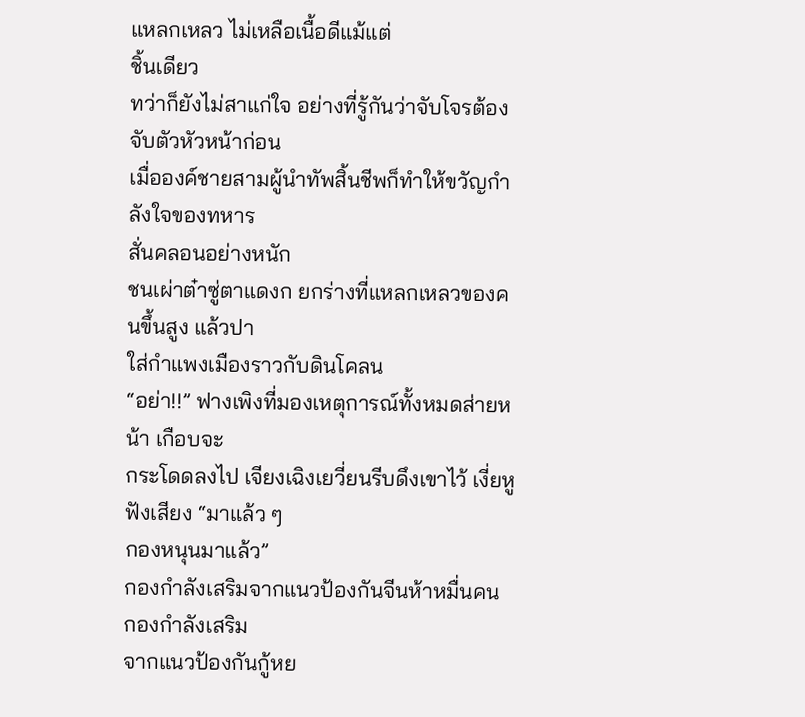แหลกเหลว ไม่เหลือเนื้อดีแม้แต่
ชิ้นเดียว
ทว่าก็ยังไม่สาแก่ใจ อย่างที่รู้กันว่าจับโจรต้องจับตัวหัวหน้าก่อน
เมื่อองค์ชายสามผู้นำทัพสิ้นชีพก็ทำให้ขวัญกำลังใจของทหาร
สั่นคลอนอย่างหนัก
ชนเผ่าต๋าซู่ตาแดงก ยกร่างที่แหลกเหลวของคนขึ้นสูง แล้วปา
ใส่กำแพงเมืองราวกับดินโคลน
“อย่า!!” ฟางเพิงที่มองเหตุการณ์ทั้งหมดส่ายหน้า เกือบจะ
กระโดดลงไป เจียงเฉิงเยวี่ยนรีบดึงเขาไว้ เงี่ยหูฟังเสียง “มาแล้ว ๆ
กองหนุนมาแล้ว”
กองกำลังเสริมจากแนวป้องกันจีนห้าหมื่นคน กองกำลังเสริม
จากแนวป้องกันกู้หย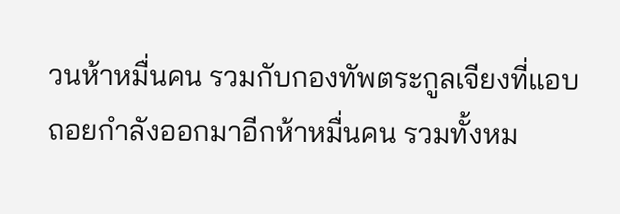วนห้าหมื่นคน รวมกับกองทัพตระกูลเจียงที่แอบ
ถอยกำลังออกมาอีกห้าหมื่นคน รวมทั้งหม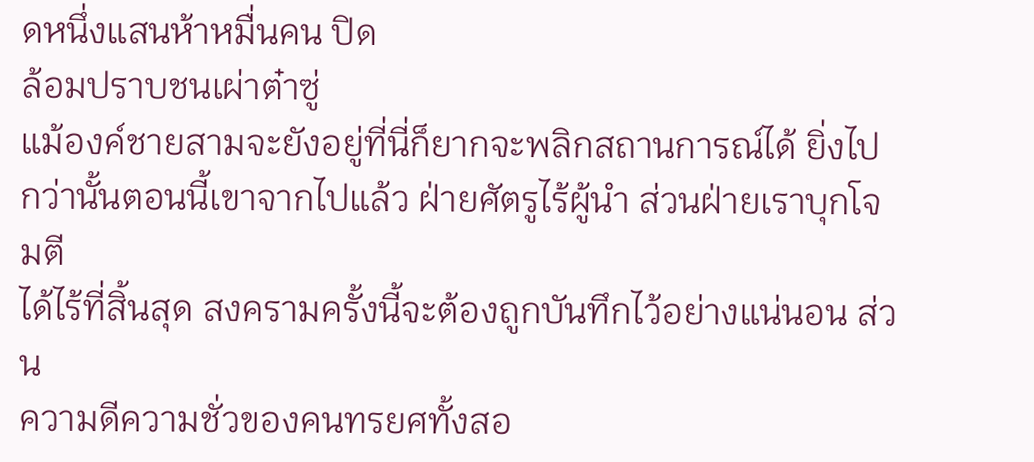ดหนึ่งแสนห้าหมื่นคน ปิด
ล้อมปราบชนเผ่าต๋าซู่
แม้องค์ชายสามจะยังอยู่ที่นี่ก็ยากจะพลิกสถานการณ์ได้ ยิ่งไป
กว่านั้นตอนนี้เขาจากไปแล้ว ฝ่ายศัตรูไร้ผู้นำ ส่วนฝ่ายเราบุกโจมตี
ได้ไร้ที่สิ้นสุด สงครามครั้งนี้จะต้องถูกบันทึกไว้อย่างแน่นอน ส่วน
ความดีความชั่วของคนทรยศทั้งสอ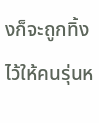งก็จะถูกทิ้งไว้ให้คนรุ่นห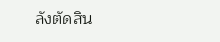ลังตัดสิน